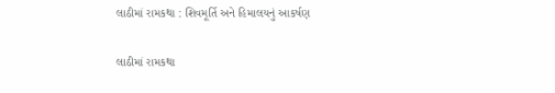લાઠીમાં રામકથા : શિવમૂર્તિ અને હિમાલયનું આકર્ષણ

લાઠીમાં રામકથા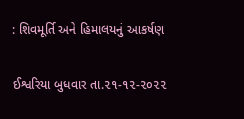: શિવમૂર્તિ અને હિમાલયનું આકર્ષણ

ઈશ્વરિયા બુધવાર તા.૨૧-૧૨-૨૦૨૨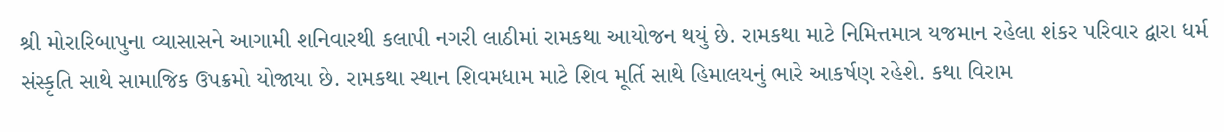શ્રી મોરારિબાપુના વ્યાસાસને આગામી શનિવારથી કલાપી નગરી લાઠીમાં રામકથા આયોજન થયું છે. રામકથા માટે નિમિત્તમાત્ર યજમાન રહેલા શંકર પરિવાર દ્વારા ધર્મ સંસ્કૃતિ સાથે સામાજિક ઉપક્રમો યોજાયા છે. રામકથા સ્થાન શિવમધામ માટે શિવ મૂર્તિ સાથે હિમાલયનું ભારે આકર્ષણ રહેશે. કથા વિરામ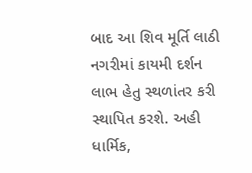બાદ આ શિવ મૂર્તિ લાઠી નગરીમાં કાયમી દર્શન લાભ હેતુ સ્થળાંતર કરી સ્થાપિત કરશે. અહી ધાર્મિક,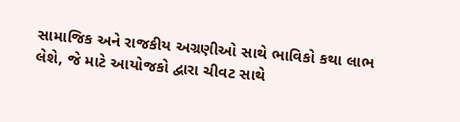સામાજિક અને રાજકીય અગ્રણીઓ સાથે ભાવિકો કથા લાભ લેશે, જે માટે આયોજકો દ્વારા ચીવટ સાથે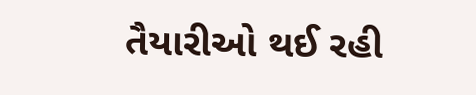તૈયારીઓ થઈ રહી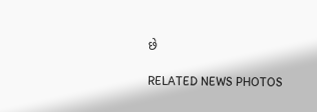છે

RELATED NEWS PHOTOS